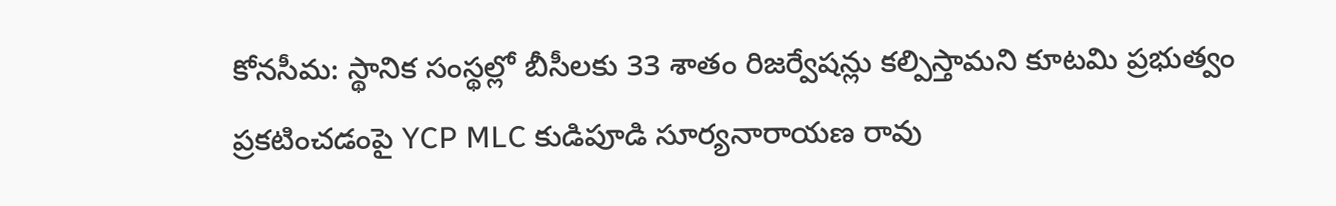కోనసీమ: స్థానిక సంస్థల్లో బీసీలకు 33 శాతం రిజర్వేషన్లు కల్పిస్తామని కూటమి ప్రభుత్వం ప్రకటించడంపై YCP MLC కుడిపూడి సూర్యనారాయణ రావు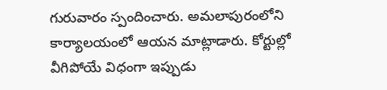గురువారం స్పందించారు. అమలాపురంలోని కార్యాలయంలో ఆయన మాట్లాడారు. కోర్టుల్లో వీగిపోయే విధంగా ఇప్పుడు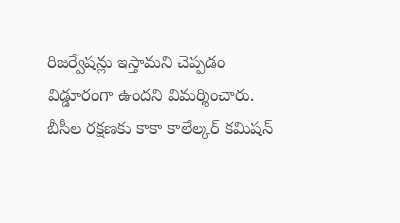రిజర్వేషన్లు ఇస్తామని చెప్పడం విడ్డూరంగా ఉందని విమర్శించారు. బీసీల రక్షణకు కాకా కాలేల్కర్ కమిషన్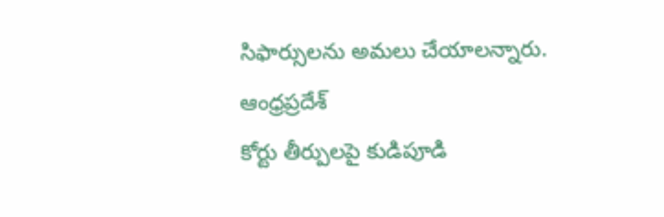సిఫార్సులను అమలు చేయాలన్నారు.
ఆంధ్రప్రదేశ్
కోర్టు తీర్పులపై కుడిపూడి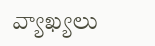వ్యాఖ్యలు